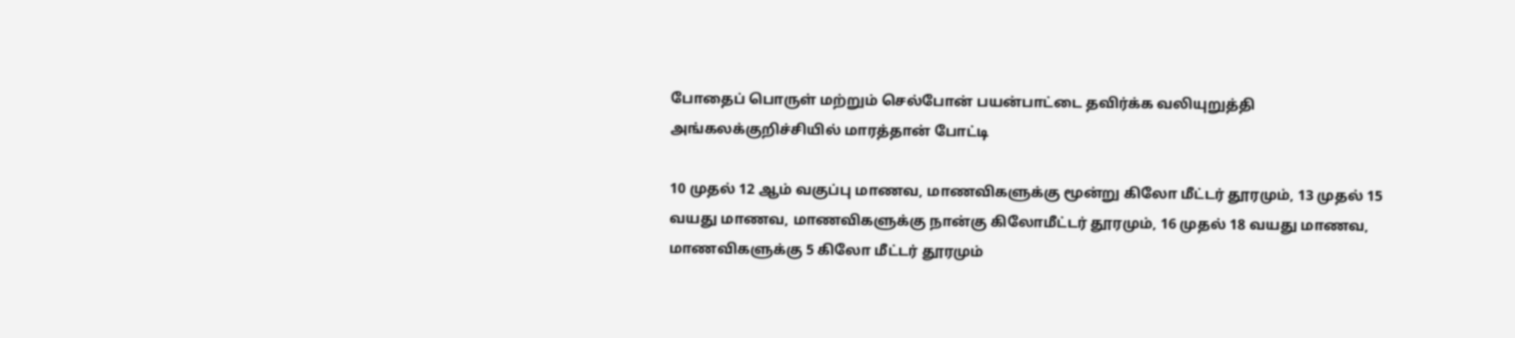போதைப் பொருள் மற்றும் செல்போன் பயன்பாட்டை தவிர்க்க வலியுறுத்தி அங்கலக்குறிச்சியில் மாரத்தான் போட்டி

10 முதல் 12 ஆம் வகுப்பு மாணவ, மாணவிகளுக்கு மூன்று கிலோ மீட்டர் தூரமும், 13 முதல் 15 வயது மாணவ, மாணவிகளுக்கு நான்கு கிலோமீட்டர் தூரமும், 16 முதல் 18 வயது மாணவ, மாணவிகளுக்கு 5 கிலோ மீட்டர் தூரமும்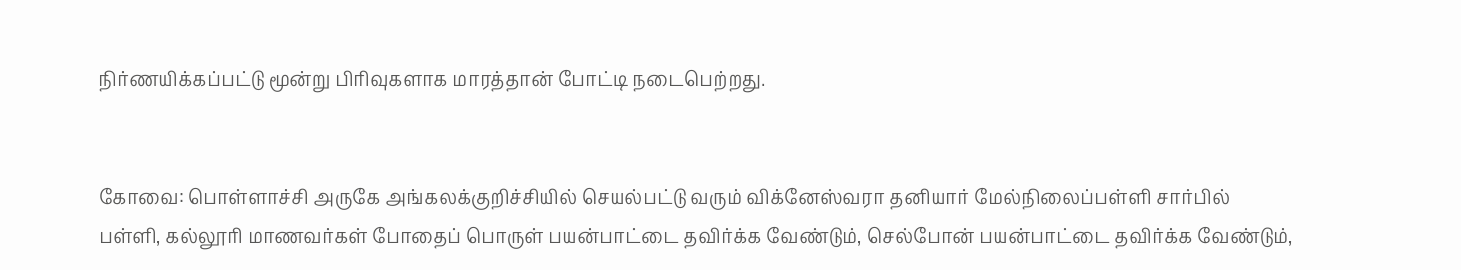நிர்ணயிக்கப்பட்டு மூன்று பிரிவுகளாக மாரத்தான் போட்டி நடைபெற்றது.


கோவை: பொள்ளாச்சி அருகே அங்கலக்குறிச்சியில் செயல்பட்டு வரும் விக்னேஸ்வரா தனியார் மேல்நிலைப்பள்ளி சார்பில் பள்ளி, கல்லூரி மாணவர்கள் போதைப் பொருள் பயன்பாட்டை தவிர்க்க வேண்டும், செல்போன் பயன்பாட்டை தவிர்க்க வேண்டும்,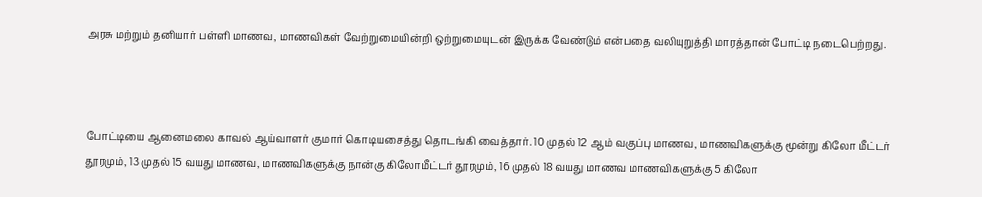அரசு மற்றும் தனியார் பள்ளி மாணவ, மாணவிகள் வேற்றுமையின்றி ஒற்றுமையுடன் இருக்க வேண்டும் என்பதை வலியுறுத்தி மாரத்தான் போட்டி நடைபெற்றது.



போட்டியை ஆனைமலை காவல் ஆய்வாளர் குமார் கொடியசைத்து தொடங்கி வைத்தார். 10 முதல் 12 ஆம் வகுப்பு மாணவ, மாணவிகளுக்கு மூன்று கிலோ மீட்டர் தூரமும், 13 முதல் 15 வயது மாணவ, மாணவிகளுக்கு நான்கு கிலோமீட்டர் தூரமும், 16 முதல் 18 வயது மாணவ மாணவிகளுக்கு 5 கிலோ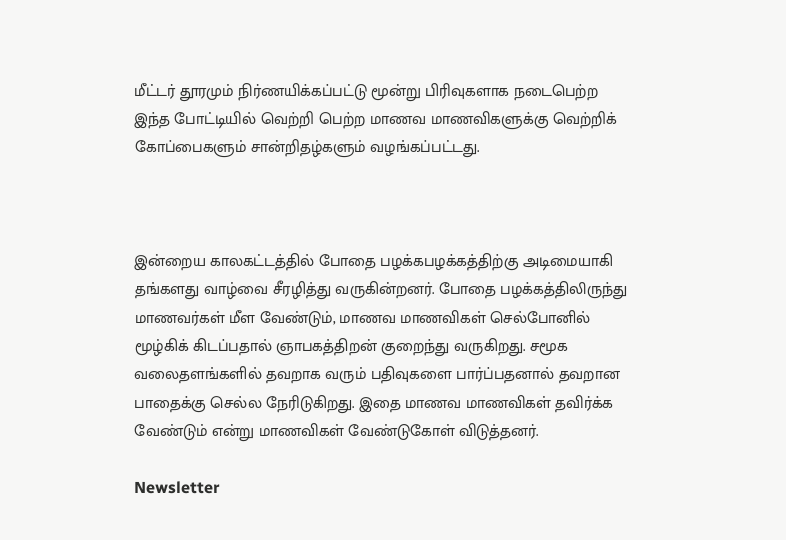மீட்டர் தூரமும் நிர்ணயிக்கப்பட்டு மூன்று பிரிவுகளாக நடைபெற்ற இந்த போட்டியில் வெற்றி பெற்ற மாணவ மாணவிகளுக்கு வெற்றிக் கோப்பைகளும் சான்றிதழ்களும் வழங்கப்பட்டது.



இன்றைய காலகட்டத்தில் போதை பழக்கபழக்கத்திற்கு அடிமையாகி தங்களது வாழ்வை சீரழித்து வருகின்றனர். போதை பழக்கத்திலிருந்து மாணவர்கள் மீள வேண்டும், மாணவ மாணவிகள் செல்போனில் மூழ்கிக் கிடப்பதால் ஞாபகத்திறன் குறைந்து வருகிறது. சமூக வலைதளங்களில் தவறாக வரும் பதிவுகளை பார்ப்பதனால் தவறான பாதைக்கு செல்ல நேரிடுகிறது. இதை மாணவ மாணவிகள் தவிர்க்க வேண்டும் என்று மாணவிகள் வேண்டுகோள் விடுத்தனர்.

Newsletter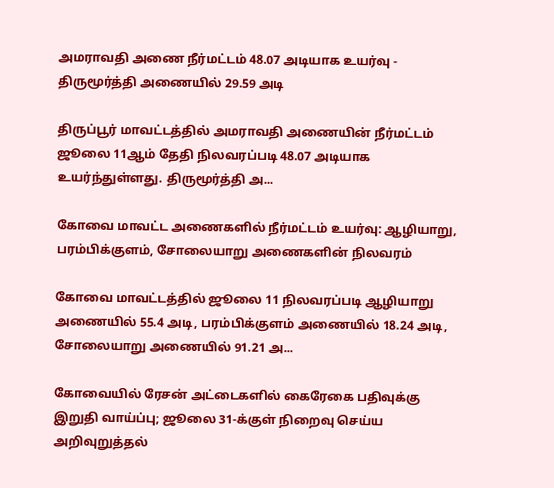அமராவதி அணை நீர்மட்டம் 48.07 அடியாக உயர்வு - திருமூர்த்தி அணையில் 29.59 அடி

திருப்பூர் மாவட்டத்தில் அமராவதி அணையின் நீர்மட்டம் ஜூலை 11ஆம் தேதி நிலவரப்படி 48.07 அடியாக உயர்ந்துள்ளது. திருமூர்த்தி அ...

கோவை மாவட்ட அணைகளில் நீர்மட்டம் உயர்வு: ஆழியாறு, பரம்பிக்குளம், சோலையாறு அணைகளின் நிலவரம்

கோவை மாவட்டத்தில் ஜூலை 11 நிலவரப்படி ஆழியாறு அணையில் 55.4 அடி, பரம்பிக்குளம் அணையில் 18.24 அடி, சோலையாறு அணையில் 91.21 அ...

கோவையில் ரேசன் அட்டைகளில் கைரேகை பதிவுக்கு இறுதி வாய்ப்பு; ஜூலை 31-க்குள் நிறைவு செய்ய அறிவுறுத்தல்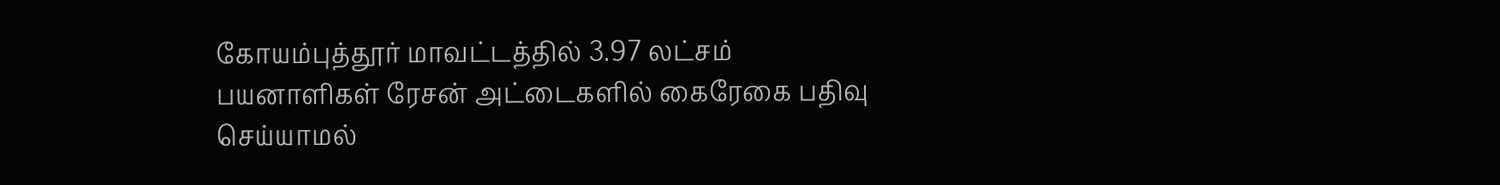கோயம்புத்தூர் மாவட்டத்தில் 3.97 லட்சம் பயனாளிகள் ரேசன் அட்டைகளில் கைரேகை பதிவு செய்யாமல்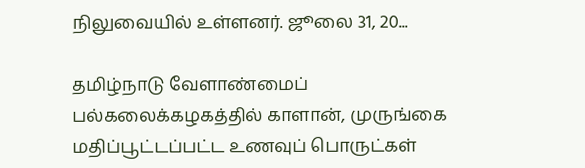நிலுவையில் உள்ளனர். ஜூலை 31, 20...

தமிழ்நாடு வேளாண்மைப் பல்கலைக்கழகத்தில் காளான், முருங்கை மதிப்பூட்டப்பட்ட உணவுப் பொருட்கள்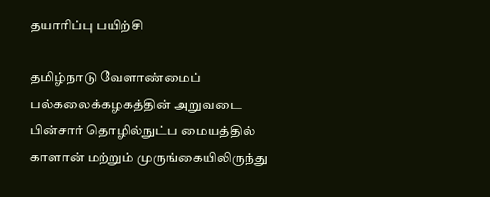தயாரிப்பு பயிற்சி

தமிழ்நாடு வேளாண்மைப் பல்கலைக்கழகத்தின் அறுவடை பின்சார் தொழில்நுட்ப மையத்தில் காளான் மற்றும் முருங்கையிலிருந்து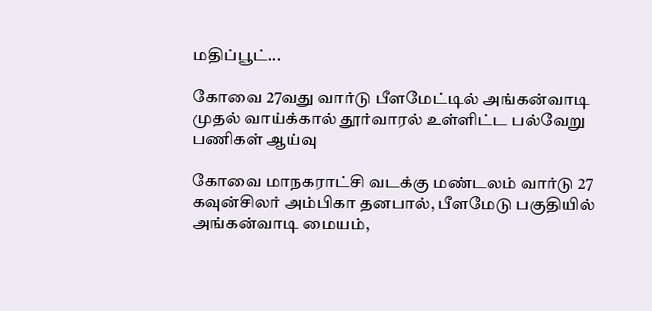மதிப்பூட்...

கோவை 27வது வார்டு பீளமேட்டில் அங்கன்வாடி முதல் வாய்க்கால் தூர்வாரல் உள்ளிட்ட பல்வேறு பணிகள் ஆய்வு

கோவை மாநகராட்சி வடக்கு மண்டலம் வார்டு 27 கவுன்சிலர் அம்பிகா தனபால், பீளமேடு பகுதியில் அங்கன்வாடி மையம்,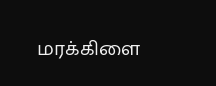மரக்கிளை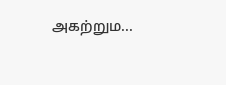அகற்றும...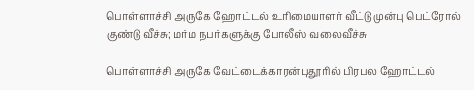பொள்ளாச்சி அருகே ஹோட்டல் உரிமையாளர் வீட்டு முன்பு பெட்ரோல் குண்டு வீச்சு; மர்ம நபர்களுக்கு போலீஸ் வலைவீச்சு

பொள்ளாச்சி அருகே வேட்டைக்காரன்புதூரில் பிரபல ஹோட்டல்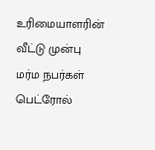உரிமையாளரின் வீட்டு முன்பு மர்ம நபர்கள் பெட்ரோல்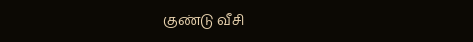குண்டு வீசி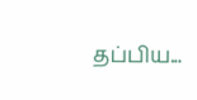தப்பிய...